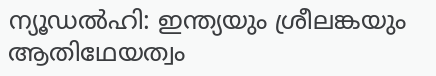ന്യൂഡൽഹി: ഇന്ത്യയും ശ്രീലങ്കയും ആതിഥേയത്വം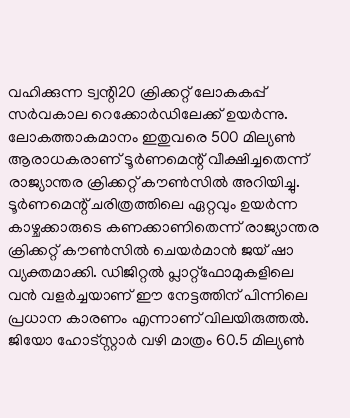വഹിക്കുന്ന ട്വന്റി20 ക്രിക്കറ്റ് ലോകകപ്പ് സർവകാല റെക്കോർഡിലേക്ക് ഉയർന്നു. ലോകത്താകമാനം ഇതുവരെ 500 മില്യൺ ആരാധകരാണ് ടൂർണമെന്റ് വീക്ഷിച്ചതെന്ന് രാജ്യാന്തര ക്രിക്കറ്റ് കൗൺസിൽ അറിയിച്ചു. ടൂർണമെന്റ് ചരിത്രത്തിലെ ഏറ്റവും ഉയർന്ന കാഴ്ചക്കാരുടെ കണക്കാണിതെന്ന് രാജ്യാന്തര ക്രിക്കറ്റ് കൗൺസിൽ ചെയർമാൻ ജയ് ഷാ വ്യക്തമാക്കി. ഡിജിറ്റൽ പ്ലാറ്റ്ഫോമുകളിലെ വൻ വളർച്ചയാണ് ഈ നേട്ടത്തിന് പിന്നിലെ പ്രധാന കാരണം എന്നാണ് വിലയിരുത്തൽ.
ജിയോ ഹോട്സ്റ്റാർ വഴി മാത്രം 60.5 മില്യൺ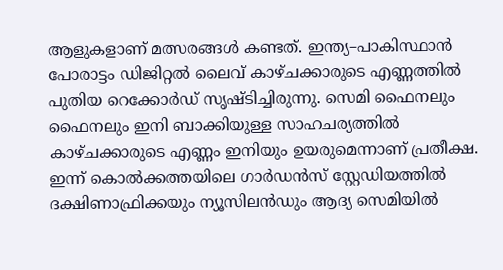ആളുകളാണ് മത്സരങ്ങൾ കണ്ടത്. ഇന്ത്യ–പാകിസ്ഥാൻ പോരാട്ടം ഡിജിറ്റൽ ലൈവ് കാഴ്ചക്കാരുടെ എണ്ണത്തിൽ പുതിയ റെക്കോർഡ് സൃഷ്ടിച്ചിരുന്നു. സെമി ഫൈനലും ഫൈനലും ഇനി ബാക്കിയുള്ള സാഹചര്യത്തിൽ കാഴ്ചക്കാരുടെ എണ്ണം ഇനിയും ഉയരുമെന്നാണ് പ്രതീക്ഷ. ഇന്ന് കൊൽക്കത്തയിലെ ഗാർഡൻസ് സ്റ്റേഡിയത്തിൽ ദക്ഷിണാഫ്രിക്കയും ന്യൂസിലൻഡും ആദ്യ സെമിയിൽ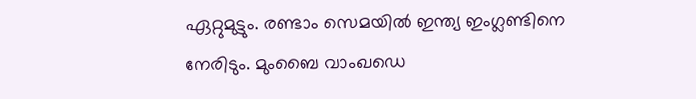ഏറ്റുമുട്ടും. രണ്ടാം സെമയിൽ ഇന്ത്യ ഇംഗ്ലണ്ടിനെ നേരിടും. മുംബൈ വാംഖഡെ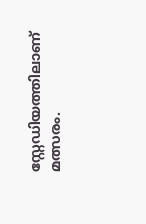സ്റ്റേഡിയത്തിലാണ് മത്സരം.